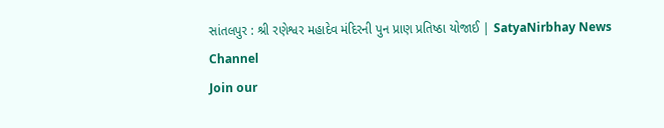સાંતલપુર : શ્રી રણેશ્વર મહાદેવ મંદિરની પુન પ્રાણ પ્રતિષ્ઠા યોજાઈ | SatyaNirbhay News Channel
Join our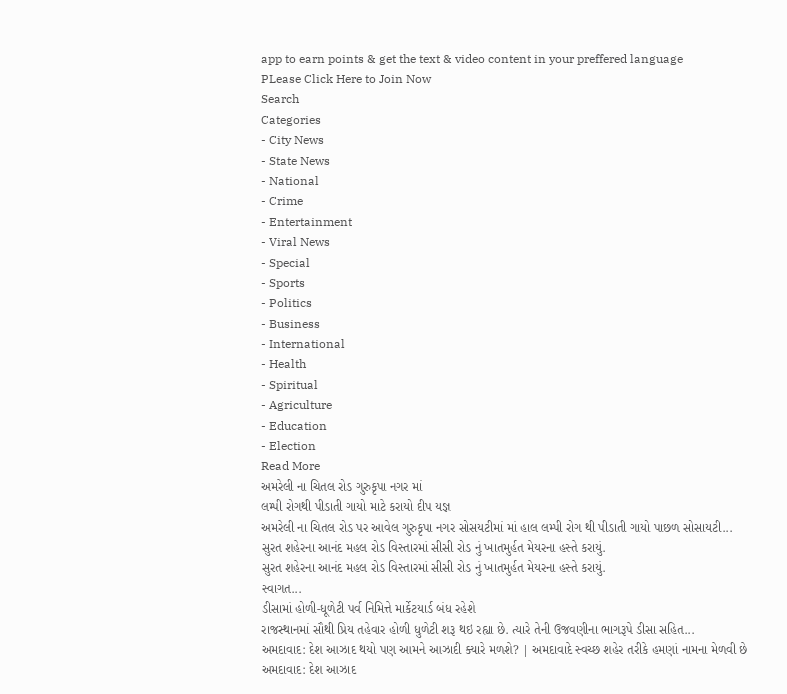app to earn points & get the text & video content in your preffered language
PLease Click Here to Join Now
Search
Categories
- City News
- State News
- National
- Crime
- Entertainment
- Viral News
- Special
- Sports
- Politics
- Business
- International
- Health
- Spiritual
- Agriculture
- Education
- Election
Read More
અમરેલી ના ચિતલ રોડ ગુરુકૃપા નગર માં
લમ્પી રોગથી પીડાતી ગાયો માટે કરાયો દીપ યજ્ઞ
અમરેલી ના ચિતલ રોડ પર આવેલ ગુરુકૃપા નગર સોસયટીમાં માં હાલ લમ્પી રોગ થી પીડાતી ગાયો પાછળ સોસાયટી...
સુરત શહેરના આનંદ મહલ રોડ વિસ્તારમાં સીસી રોડ નું ખાતમુર્હત મેયરના હસ્તે કરાયું.
સુરત શહેરના આનંદ મહલ રોડ વિસ્તારમાં સીસી રોડ નું ખાતમુર્હત મેયરના હસ્તે કરાયું.
સ્વાગત...
ડીસામાં હોળી-ધૂળેટી પર્વ નિમિત્તે માર્કેટયાર્ડ બંધ રહેશે
રાજસ્થાનમાં સૌથી પ્રિય તહેવાર હોળી ધુળેટી શરૂ થઇ રહ્યા છે. ત્યારે તેની ઉજવણીના ભાગરૂપે ડીસા સહિત...
અમદાવાદ: દેશ આઝાદ થયો પણ આમને આઝાદી ક્યારે મળશે? | અમદાવાદે સ્વચ્છ શહેર તરીકે હમણાં નામના મેળવી છે
અમદાવાદ: દેશ આઝાદ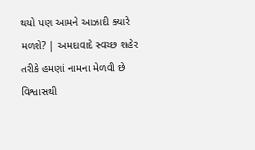થયો પણ આમને આઝાદી ક્યારે મળશે? | અમદાવાદે સ્વચ્છ શહેર તરીકે હમણાં નામના મેળવી છે
વિશ્વાસથી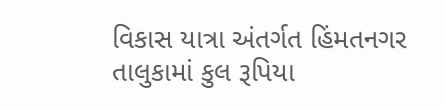વિકાસ યાત્રા અંતર્ગત હિંમતનગર તાલુકામાં કુલ રૂપિયા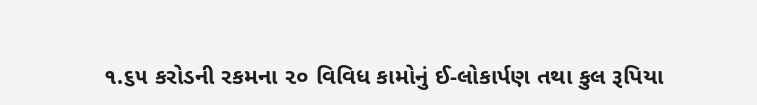૧.૬૫ કરોડની રકમના ૨૦ વિવિધ કામોનું ઈ-લોકાર્પણ તથા કુલ રૂપિયા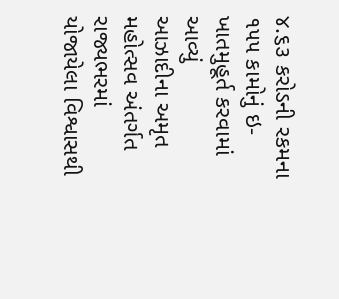૪.૬૩ કરોડની રકમના ૧૫૫ કામોનું ઇ-ખાતમુહૂર્ત કરવામાં આવ્યું
આઝાદીના અમૃત મહોત્સવ અંતર્ગત રાજ્યભરમાં યોજાયેલા વિશ્વાસથી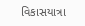વિકાસયાત્રા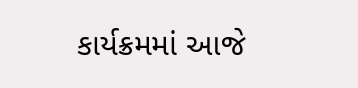કાર્યક્રમમાં આજે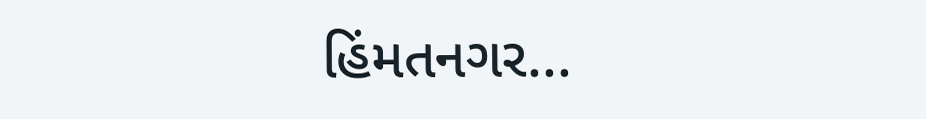હિંમતનગર...